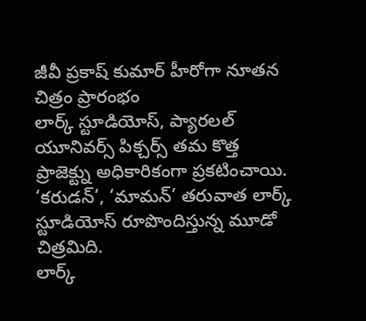జీవీ ప్రకాష్ కుమార్ హీరోగా నూతన చిత్రం ప్రారంభం
లార్క్ స్టూడియోస్, ప్యారలల్ యూనివర్స్ పిక్చర్స్ తమ కొత్త ప్రాజెక్ట్ను అధికారికంగా ప్రకటించాయి. ‘కరుడన్’, ‘మామన్’ తరువాత లార్క్ స్టూడియోస్ రూపొందిస్తున్న మూడో చిత్రమిది.
లార్క్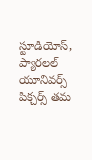స్టూడియోస్, ప్యారలల్ యూనివర్స్ పిక్చర్స్ తమ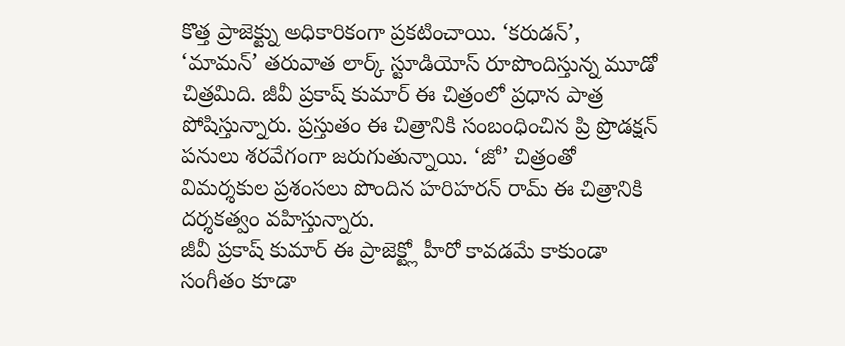కొత్త ప్రాజెక్ట్ను అధికారికంగా ప్రకటించాయి. ‘కరుడన్’, ‘మామన్’ తరువాత లార్క్ స్టూడియోస్ రూపొందిస్తున్న మూడో చిత్రమిది. జీవీ ప్రకాష్ కుమార్ ఈ చిత్రంలో ప్రధాన పాత్ర పోషిస్తున్నారు. ప్రస్తుతం ఈ చిత్రానికి సంబంధించిన ప్రి ప్రొడక్షన్ పనులు శరవేగంగా జరుగుతున్నాయి. ‘జో’ చిత్రంతో విమర్శకుల ప్రశంసలు పొందిన హరిహరన్ రామ్ ఈ చిత్రానికి దర్శకత్వం వహిస్తున్నారు.
జీవీ ప్రకాష్ కుమార్ ఈ ప్రాజెక్ట్లో హీరో కావడమే కాకుండా సంగీతం కూడా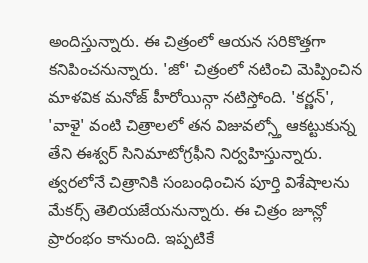అందిస్తున్నారు. ఈ చిత్రంలో ఆయన సరికొత్తగా కనిపించనున్నారు. 'జో' చిత్రంలో నటించి మెప్పించిన మాళవిక మనోజ్ హీరోయిన్గా నటిస్తోంది. 'కర్ణన్', 'వాళై' వంటి చిత్రాలలో తన విజువల్స్తో ఆకట్టుకున్న తేని ఈశ్వర్ సినిమాటోగ్రఫీని నిర్వహిస్తున్నారు. త్వరలోనే చిత్రానికి సంబంధించిన పూర్తి విశేషాలను మేకర్స్ తెలియజేయనున్నారు. ఈ చిత్రం జూన్లో ప్రారంభం కానుంది. ఇప్పటికే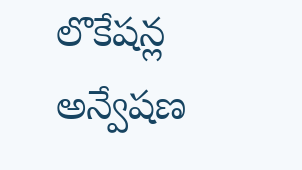లొకేషన్ల అన్వేషణ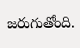జరుగుతోంది.